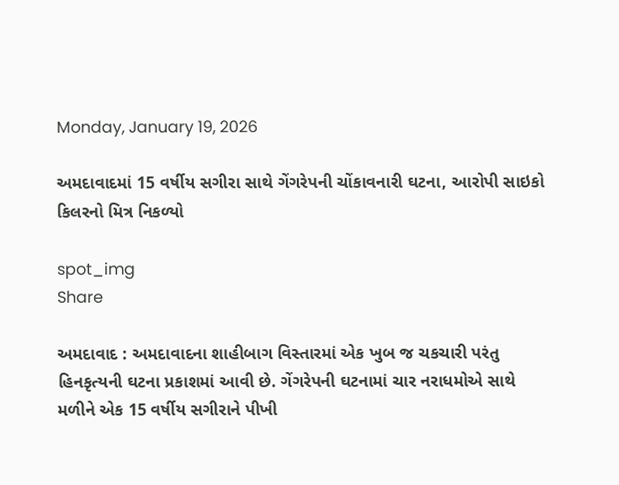Monday, January 19, 2026

અમદાવાદમાં 15 વર્ષીય સગીરા સાથે ગેંગરેપની ચોંકાવનારી ઘટના, આરોપી સાઇકો કિલરનો મિત્ર નિકળ્યો

spot_img
Share

અમદાવાદ : અમદાવાદના શાહીબાગ વિસ્તારમાં એક ખુબ જ ચકચારી પરંતુ હિનકૃત્યની ઘટના પ્રકાશમાં આવી છે. ગેંગરેપની ઘટનામાં ચાર નરાધમોએ સાથે મળીને એક 15 વર્ષીય સગીરાને પીખી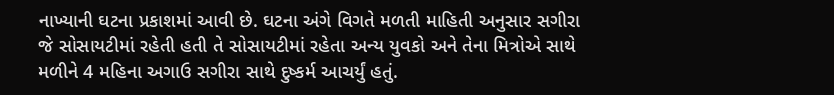નાખ્યાની ઘટના પ્રકાશમાં આવી છે. ઘટના અંગે વિગતે મળતી માહિતી અનુસાર સગીરા જે સોસાયટીમાં રહેતી હતી તે સોસાયટીમાં રહેતા અન્ય યુવકો અને તેના મિત્રોએ સાથે મળીને 4 મહિના અગાઉ સગીરા સાથે દુષ્કર્મ આચર્યું હતું.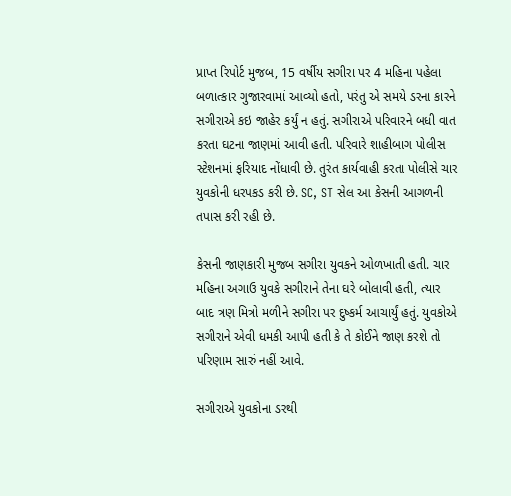પ્રાપ્ત રિપોર્ટ મુજબ, 15 વર્ષીય સગીરા પર 4 મહિના પહેલા બળાત્કાર ગુજારવામાં આવ્યો હતો, પરંતુ એ સમયે ડરના કારને સગીરાએ કઇ જાહેર કર્યું ન હતું. સગીરાએ પરિવારને બધી વાત કરતા ઘટના જાણમાં આવી હતી. પરિવારે શાહીબાગ પોલીસ સ્ટેશનમાં ફરિયાદ નોંધાવી છે. તુરંત કાર્યવાહી કરતા પોલીસે ચાર યુવકોની ધરપકડ કરી છે. SC, ST સેલ આ કેસની આગળની તપાસ કરી રહી છે.

કેસની જાણકારી મુજબ સગીરા યુવકને ઓળખાતી હતી. ચાર મહિના અગાઉ યુવકે સગીરાને તેના ઘરે બોલાવી હતી, ત્યાર બાદ ત્રણ મિત્રો મળીને સગીરા પર દુષ્કર્મ આચાર્યું હતું. યુવકોએ સગીરાને એવી ધમકી આપી હતી કે તે કોઈને જાણ કરશે તો પરિણામ સારું નહીં આવે.

સગીરાએ યુવકોના ડરથી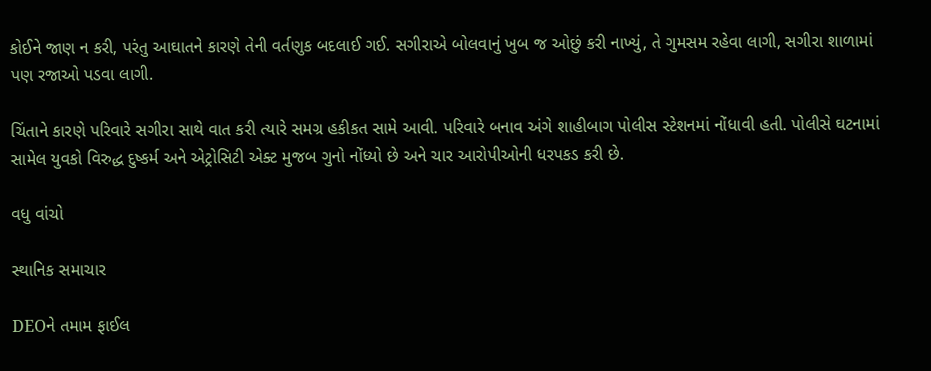કોઈને જાણ ન કરી, પરંતુ આઘાતને કારણે તેની વર્તણુક બદલાઈ ગઈ. સગીરાએ બોલવાનું ખુબ જ ઓછું કરી નાખ્યું, તે ગુમસમ રહેવા લાગી, સગીરા શાળામાં પણ રજાઓ પડવા લાગી.

ચિંતાને કારણે પરિવારે સગીરા સાથે વાત કરી ત્યારે સમગ્ર હકીકત સામે આવી. પરિવારે બનાવ અંગે શાહીબાગ પોલીસ સ્ટેશનમાં નોંધાવી હતી. પોલીસે ઘટનામાં સામેલ યુવકો વિરુદ્ધ દુષ્કર્મ અને એટ્રોસિટી એક્ટ મુજબ ગુનો નોંધ્યો છે અને ચાર આરોપીઓની ધરપકડ કરી છે.

વધુ વાંચો

સ્થાનિક સમાચાર

DEOને તમામ ફાઈલ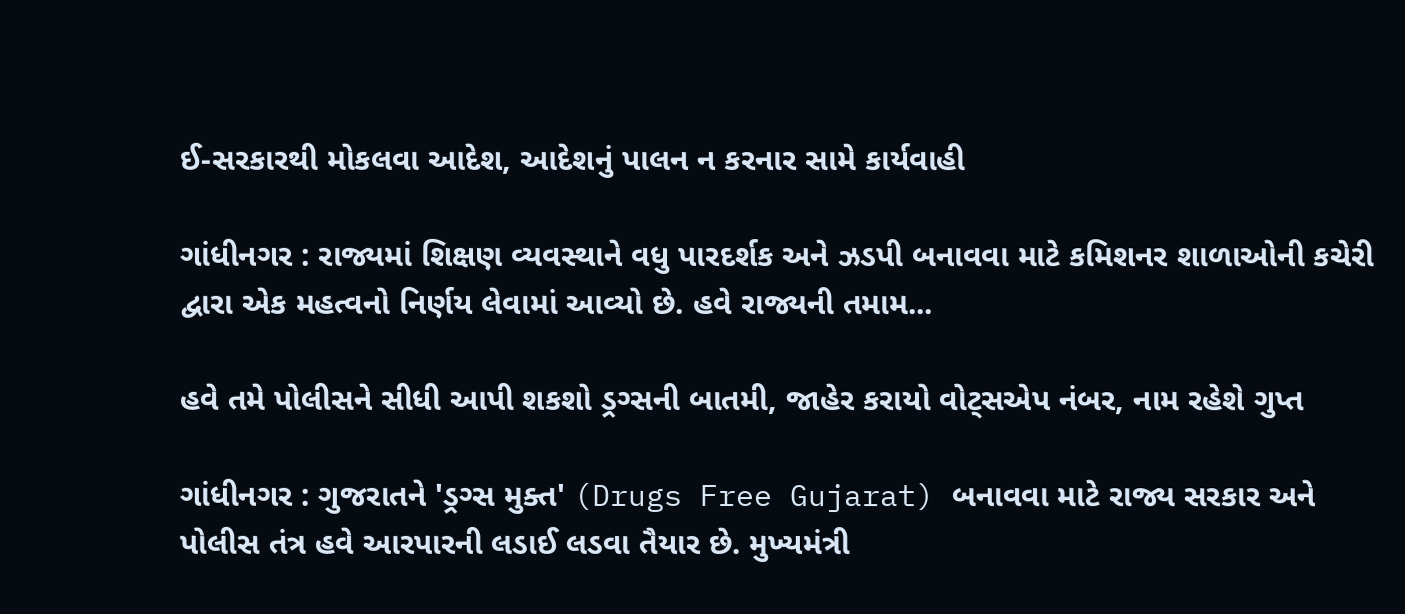ઈ-સરકારથી મોકલવા આદેશ, આદેશનું પાલન ન કરનાર સામે કાર્યવાહી

ગાંધીનગર : રાજ્યમાં શિક્ષણ વ્યવસ્થાને વધુ પારદર્શક અને ઝડપી બનાવવા માટે કમિશનર શાળાઓની કચેરી દ્વારા એક મહત્વનો નિર્ણય લેવામાં આવ્યો છે. હવે રાજ્યની તમામ...

હવે તમે પોલીસને સીધી આપી શકશો ડ્રગ્સની બાતમી, જાહેર કરાયો વોટ્સએપ નંબર, નામ રહેશે ગુપ્ત

ગાંધીનગર : ગુજરાતને 'ડ્રગ્સ મુક્ત' (Drugs Free Gujarat) બનાવવા માટે રાજ્ય સરકાર અને પોલીસ તંત્ર હવે આરપારની લડાઈ લડવા તૈયાર છે. મુખ્યમંત્રી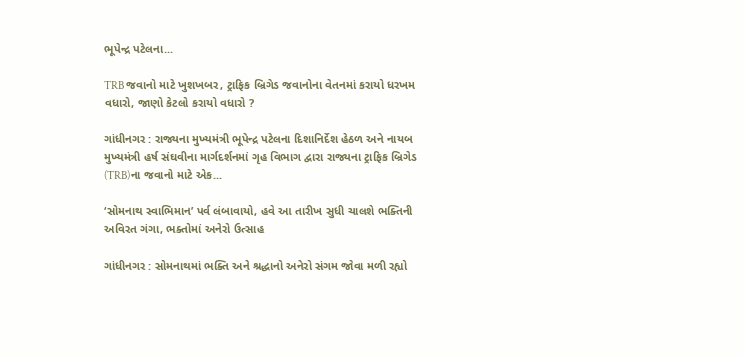ભૂપેન્દ્ર પટેલના...

TRB જવાનો માટે ખુશખબર, ટ્રાફિક બ્રિગેડ જવાનોના વેતનમાં કરાયો ધરખમ વધારો, જાણો કેટલો કરાયો વધારો ?

ગાંધીનગર : રાજ્યના મુખ્યમંત્રી ભૂપેન્દ્ર પટેલના દિશાનિર્દેશ હેઠળ અને નાયબ મુખ્યમંત્રી હર્ષ સંઘવીના માર્ગદર્શનમાં ગૃહ વિભાગ દ્વારા રાજ્યના ટ્રાફિક બ્રિગેડ (TRB)ના જવાનો માટે એક...

‘સોમનાથ સ્વાભિમાન’ પર્વ લંબાવાયો, હવે આ તારીખ સુધી ચાલશે ભક્તિની અવિરત ગંગા, ભક્તોમાં અનેરો ઉત્સાહ

ગાંધીનગર : સોમનાથમાં ભક્તિ અને શ્રદ્ધાનો અનેરો સંગમ જોવા મળી રહ્યો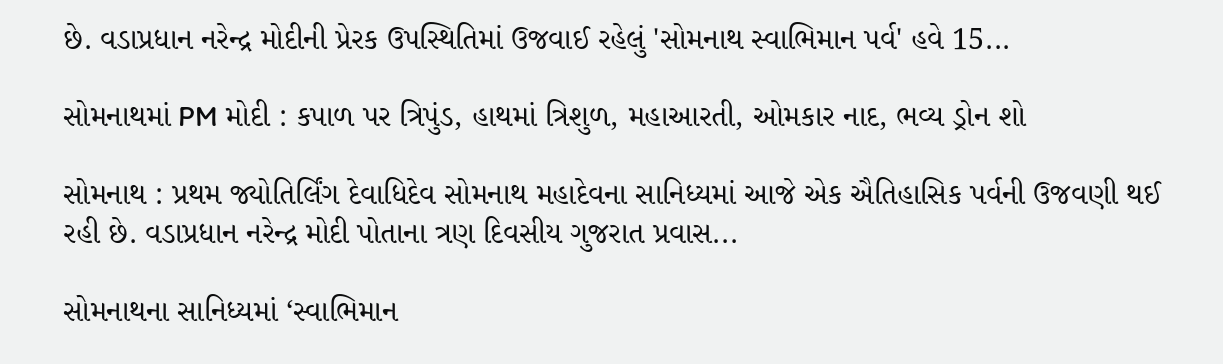છે. વડાપ્રધાન નરેન્દ્ર મોદીની પ્રેરક ઉપસ્થિતિમાં ઉજવાઈ રહેલું 'સોમનાથ સ્વાભિમાન પર્વ' હવે 15...

સોમનાથમાં PM મોદી : કપાળ પર ત્રિપુંડ, હાથમાં ત્રિશુળ, મહાઆરતી, ઓમકાર નાદ, ભવ્ય ડ્રોન શો

સોમનાથ : પ્રથમ જ્યોતિર્લિંગ દેવાધિદેવ સોમનાથ મહાદેવના સાનિધ્યમાં આજે એક ઐતિહાસિક પર્વની ઉજવણી થઈ રહી છે. વડાપ્રધાન નરેન્દ્ર મોદી પોતાના ત્રણ દિવસીય ગુજરાત પ્રવાસ...

સોમનાથના સાનિધ્યમાં ‘સ્વાભિમાન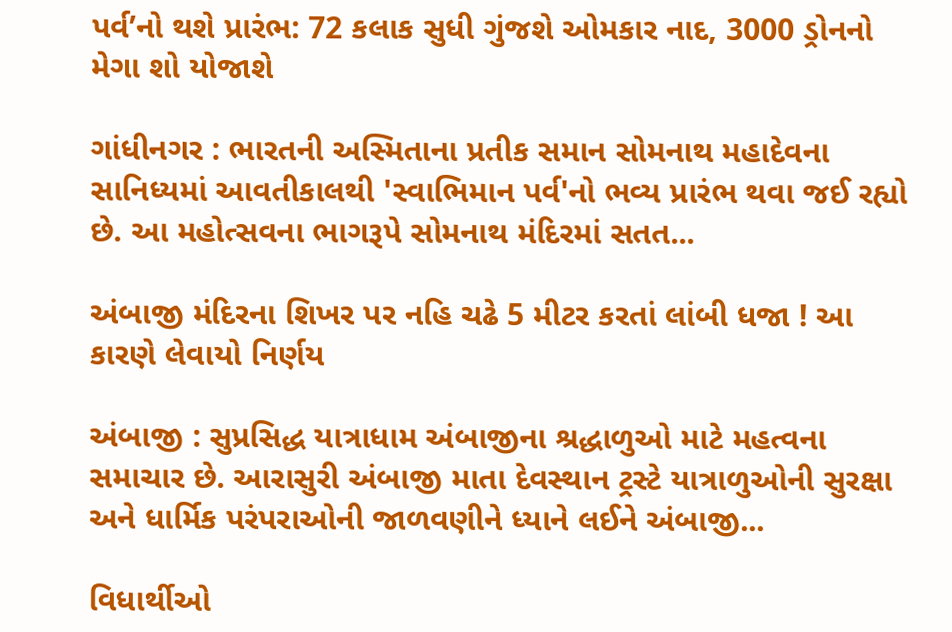પર્વ’નો થશે પ્રારંભ: 72 કલાક સુધી ગુંજશે ઓમકાર નાદ, 3000 ડ્રોનનો મેગા શો યોજાશે

ગાંધીનગર : ભારતની અસ્મિતાના પ્રતીક સમાન સોમનાથ મહાદેવના સાનિધ્યમાં આવતીકાલથી 'સ્વાભિમાન પર્વ'નો ભવ્ય પ્રારંભ થવા જઈ રહ્યો છે. આ મહોત્સવના ભાગરૂપે સોમનાથ મંદિરમાં સતત...

અંબાજી મંદિરના શિખર પર નહિ ચઢે 5 મીટર કરતાં લાંબી ધજા ! આ કારણે લેવાયો નિર્ણય

અંબાજી : સુપ્રસિદ્ધ યાત્રાધામ અંબાજીના શ્રદ્ધાળુઓ માટે મહત્વના સમાચાર છે. આરાસુરી અંબાજી માતા દેવસ્થાન ટ્રસ્ટે યાત્રાળુઓની સુરક્ષા અને ધાર્મિક પરંપરાઓની જાળવણીને ધ્યાને લઈને અંબાજી...

વિધાર્થીઓ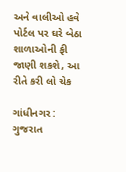અને વાલીઓ હવે પોર્ટલ પર ઘરે બેઠા શાળાઓની ફી જાણી શકશે, આ રીતે કરી લો ચેક

ગાંધીનગર : ગુજરાત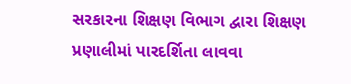સરકારના શિક્ષણ વિભાગ દ્વારા શિક્ષણ પ્રણાલીમાં પારદર્શિતા લાવવા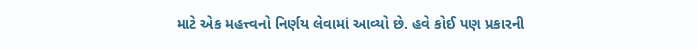માટે એક મહત્ત્વનો નિર્ણય લેવામાં આવ્યો છે. હવે કોઈ પણ પ્રકારની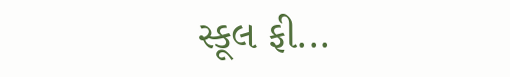સ્કૂલ ફી...